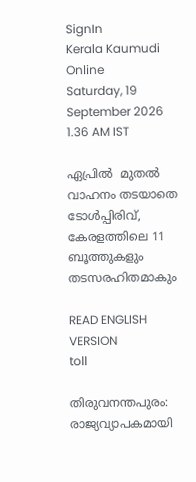SignIn
Kerala Kaumudi Online
Saturday, 19 September 2026 1.36 AM IST

ഏപ്രിൽ  മുതൽ  വാഹനം തടയാതെ   ടോൾപ്പിരിവ്, കേരളത്തിലെ 11 ബൂത്തുകളും തടസരഹിതമാകും

READ ENGLISH VERSION
toll

തിരുവനന്തപുരം: രാജ്യവ്യാപകമായി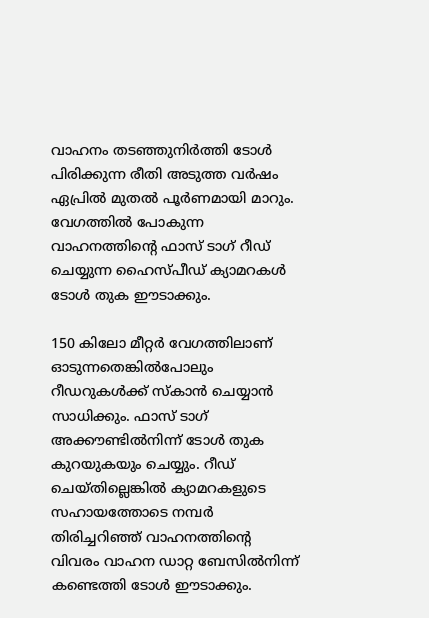വാഹനം തടഞ്ഞുനിർത്തി ടോൾ പിരിക്കുന്ന രീതി അടുത്ത വർഷം ഏപ്രിൽ മുതൽ പൂർണമായി മാറും. വേഗത്തിൽ പോകുന്ന വാഹനത്തിന്റെ ഫാസ് ടാഗ് റീഡ് ചെയ്യുന്ന ഹൈസ്പീഡ് ക്യാമറകൾ ടോൾ തുക ഈടാക്കും.

150 കിലോ മീറ്റർ വേഗത്തിലാണ് ഓടുന്നതെങ്കിൽപോലും റീഡറുകൾക്ക് സ്‌കാൻ ചെയ്യാൻ സാധിക്കും. ഫാസ് ടാഗ് അക്കൗണ്ടിൽനിന്ന് ടോൾ തുക കുറയുകയും ചെയ്യും. റീഡ് ചെയ്തില്ലെങ്കിൽ ക്യാമറകളുടെ സഹായത്തോടെ നമ്പർ തിരിച്ചറിഞ്ഞ് വാഹനത്തിന്റെ വിവരം വാഹന ഡാറ്റ ബേസിൽനിന്ന് കണ്ടെത്തി ടോൾ ഈടാക്കും.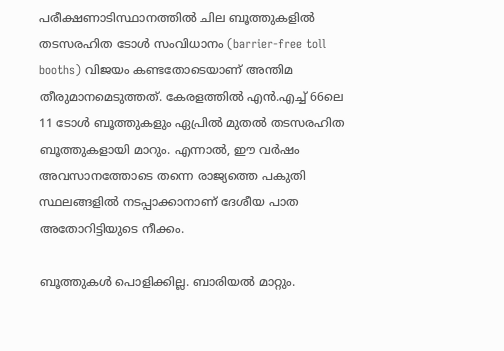പരീക്ഷണാടിസ്ഥാനത്തിൽ ചില ബൂത്തുകളിൽ തടസരഹിത ടോൾ സംവിധാനം (barrier-free toll booths) വിജയം കണ്ടതോടെയാണ് അന്തിമ തീരുമാനമെടുത്തത്. കേരളത്തിൽ എൻ.എച്ച് 66ലെ 11 ടോൾ ബൂത്തുകളും ഏപ്രിൽ മുതൽ തടസരഹിത ബൂത്തുകളായി മാറും. എന്നാൽ, ഈ വർഷം അവസാനത്തോടെ തന്നെ രാജ്യത്തെ പകുതി സ്ഥലങ്ങളിൽ നടപ്പാക്കാനാണ് ദേശീയ പാത അതോറിട്ടിയുടെ നീക്കം.

ബൂത്തുകൾ പൊളിക്കില്ല. ബാരിയൽ മാറ്റും.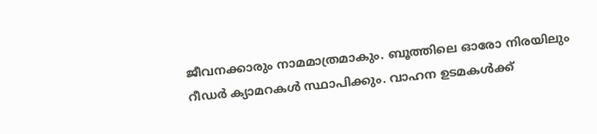ജീവനക്കാരും നാമമാത്രമാകും. ബൂത്തിലെ ഓരോ നിരയിലും റീഡർ ക്യാമറകൾ സ്ഥാപിക്കും. വാഹന ഉടമകൾക്ക്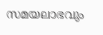സമയലാഭവും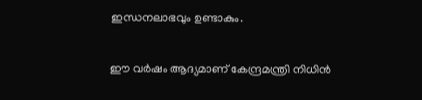ഇന്ധനലാഭവും ഉണ്ടാകും.

ഈ വർഷം ആദ്യമാണ് കേന്ദ്രമന്ത്രി നിധിൻ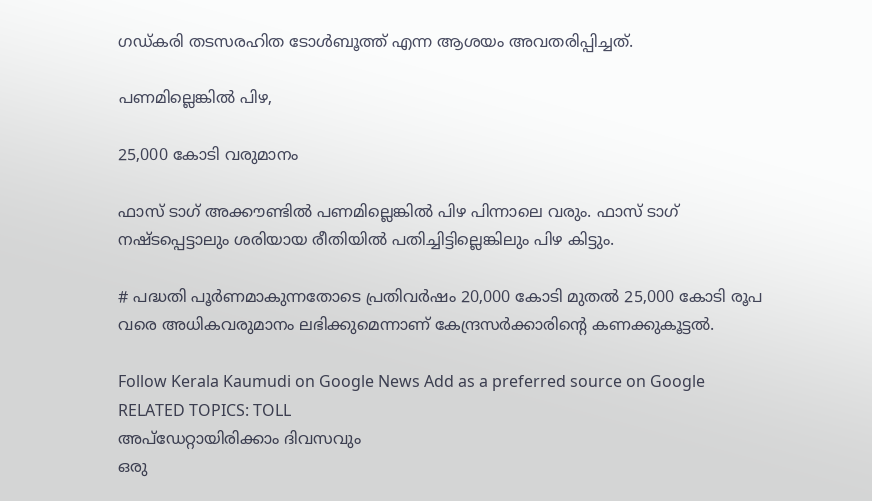ഗഡ്കരി തടസരഹിത ടോൾബൂത്ത് എന്ന ആശയം അവതരിപ്പിച്ചത്.

പണമില്ലെങ്കിൽ പിഴ,

25,000 കോടി വരുമാനം

ഫാസ് ടാഗ് അക്കൗണ്ടിൽ പണമില്ലെങ്കിൽ പിഴ പിന്നാലെ വരും. ഫാസ് ടാഗ് നഷ്ടപ്പെട്ടാലും ശരിയായ രീതിയിൽ പതിച്ചിട്ടില്ലെങ്കിലും പിഴ കിട്ടും.

# പദ്ധതി പൂർണമാകുന്നതോടെ പ്രതിവർഷം 20,000 കോടി മുതൽ 25,000 കോടി രൂപ വരെ അധികവരുമാനം ലഭിക്കുമെന്നാണ് കേന്ദ്രസർക്കാരിന്റെ കണക്കുകൂട്ടൽ.

Follow Kerala Kaumudi on Google News Add as a preferred source on Google
RELATED TOPICS: TOLL
അപ്ഡേറ്റായിരിക്കാം ദിവസവും
ഒരു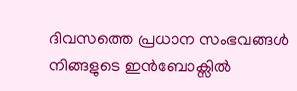ദിവസത്തെ പ്രധാന സംഭവങ്ങൾ നിങ്ങളുടെ ഇൻബോക്സിൽ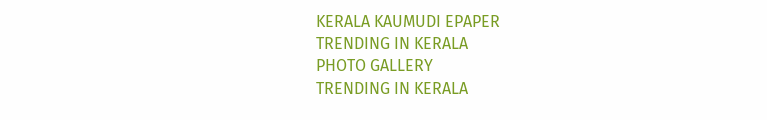KERALA KAUMUDI EPAPER
TRENDING IN KERALA
PHOTO GALLERY
TRENDING IN KERALA